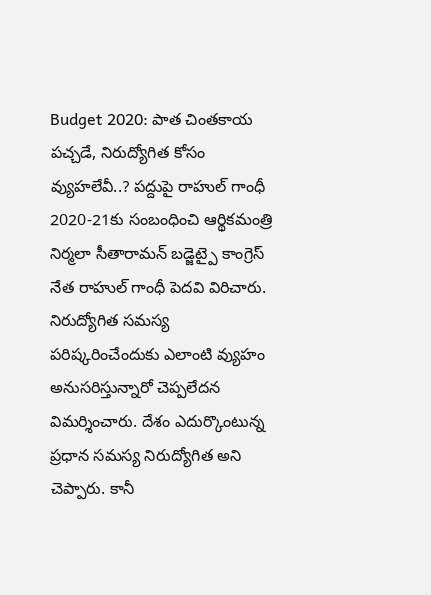Budget 2020: పాత చింతకాయ పచ్చడే, నిరుద్యోగిత కోసం వ్యుహలేవీ..? పద్దుపై రాహుల్ గాంధీ
2020-21కు సంబంధించి ఆర్థికమంత్రి నిర్మలా సీతారామన్ బడ్జెట్పై కాంగ్రెస్ నేత రాహుల్ గాంధీ పెదవి విరిచారు. నిరుద్యోగిత సమస్య పరిష్కరించేందుకు ఎలాంటి వ్యుహం అనుసరిస్తున్నారో చెప్పలేదన విమర్శించారు. దేశం ఎదుర్కొంటున్న ప్రధాన సమస్య నిరుద్యోగిత అని చెప్పారు. కానీ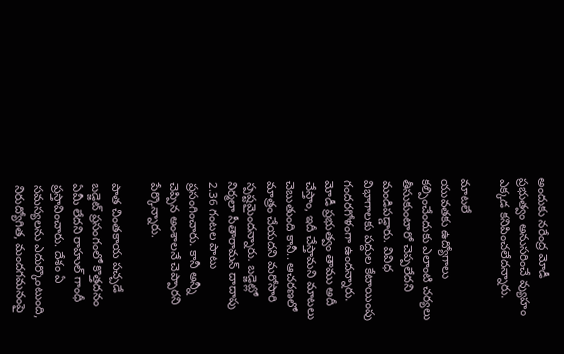అందుకు నరేంద్ర మోడీ ప్రభుత్వం అనుసరించే వ్యుహం ఎక్కడ కనిపించలేదన్నారు.

మాటలే
యువతకు ఉద్యోగాలు కల్పించేందుకు ఎలాంటి చర్యలు తీసుకుంటారో చెప్పలేదని మండిపడ్డారు. వివిధ విభాగాలకు పద్దుల కేటాయింపు గందరగోళంగా ఉందన్నారు. మోడీ ప్రభుత్వం తాము అదీ చేస్తాం, ఇదీ చేస్తామని మాటలు చెబుతుంది కానీ.. ఆచరణలో మాత్రం చేయదని మరోసారి స్పష్టమైందన్నారు. బడ్జెట్లో నిర్మలా సీతారామన్ దాదాపు 2.36 గంటల పాటు ప్రసంగించారు. కానీ అన్నీ చెప్పిన అంశాలనే చెప్పారని పేర్కొన్నారు.

పాత చింతకాయ పచ్చడే
బడ్జెట్ ప్రసంగంలో కొత్తదనం ఏమీ లేదని రాహుల్ గాంధీ ప్రస్తావించారు. దేశం ఏ సమస్యలను ఎదుర్కొంటుంది, నిరుద్యోగిత, మందగమనంపై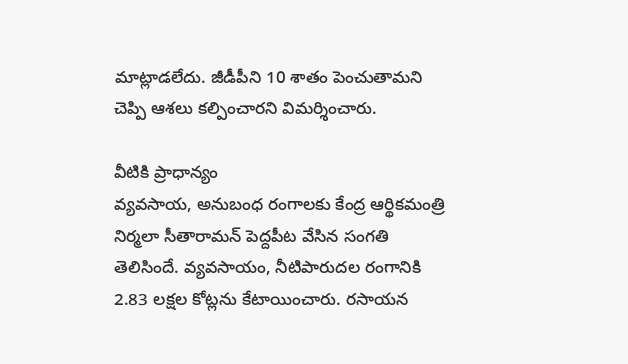మాట్లాడలేదు. జీడీపీని 10 శాతం పెంచుతామని చెప్పి ఆశలు కల్పించారని విమర్శించారు.

వీటికి ప్రాధాన్యం
వ్యవసాయ, అనుబంధ రంగాలకు కేంద్ర ఆర్థికమంత్రి నిర్మలా సీతారామన్ పెద్దపీట వేసిన సంగతి తెలిసిందే. వ్యవసాయం, నీటిపారుదల రంగానికి 2.83 లక్షల కోట్లను కేటాయించారు. రసాయన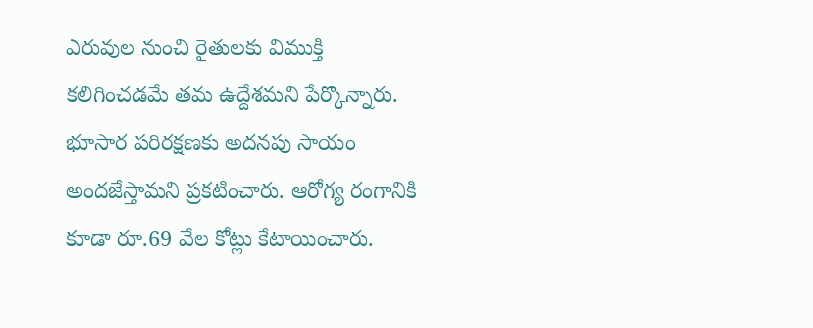ఎరువుల నుంచి రైతులకు విముక్తి కలిగించడమే తమ ఉద్దేశమని పేర్కొన్నారు. భూసార పరిరక్షణకు అదనపు సాయం అందజేస్తామని ప్రకటించారు. ఆరోగ్య రంగానికి కూడా రూ.69 వేల కోట్లు కేటాయించారు.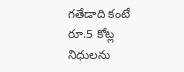గతేడాది కంటే రూ.5 కోట్ల నిధులను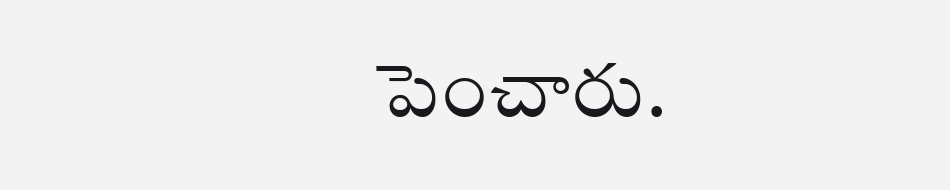పెంచారు.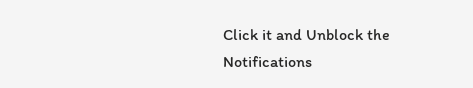Click it and Unblock the Notifications